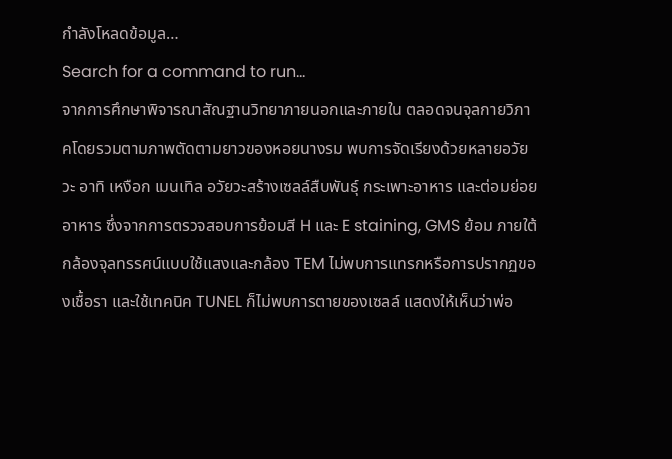กำลังโหลดข้อมูล…
Search for a command to run...
จากการศึกษาพิจารณาสัณฐานวิทยาภายนอกและภายใน ตลอดจนจุลกายวิภาคโดยรวมตามภาพตัดตามยาวของหอยนางรม พบการจัดเรียงด้วยหลายอวัยวะ อาทิ เหงือก เมนเทิล อวัยวะสร้างเซลล์สืบพันธุ์ กระเพาะอาหาร และต่อมย่อยอาหาร ซึ่งจากการตรวจสอบการย้อมสี H และ E staining, GMS ย้อม ภายใต้กล้องจุลทรรศน์แบบใช้แสงและกล้อง TEM ไม่พบการแทรกหรือการปรากฏของเชื้อรา และใช้เทคนิค TUNEL ก็ไม่พบการตายของเซลล์ แสดงให้เห็นว่าพ่อ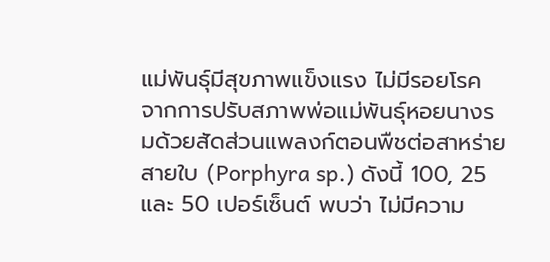แม่พันธุ์มีสุขภาพแข็งแรง ไม่มีรอยโรค จากการปรับสภาพพ่อแม่พันธุ์หอยนางรมด้วยสัดส่วนแพลงก์ตอนพืชต่อสาหร่ายสายใบ (Porphyra sp.) ดังนี้ 100, 25 และ 50 เปอร์เซ็นต์ พบว่า ไม่มีความ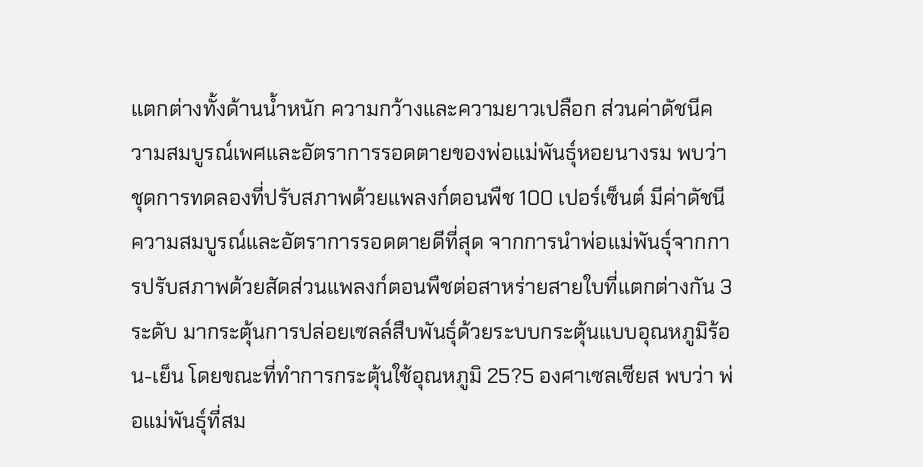แตกต่างทั้งด้านน้ำหนัก ความกว้างและความยาวเปลือก ส่วนค่าดัชนีความสมบูรณ์เพศและอัตราการรอดตายของพ่อแม่พันธุ์หอยนางรม พบว่า ชุดการทดลองที่ปรับสภาพด้วยแพลงก์ตอนพืช 100 เปอร์เซ็นต์ มีค่าดัชนีความสมบูรณ์และอัตราการรอดตายดีที่สุด จากการนำพ่อแม่พันธุ์จากการปรับสภาพด้วยสัดส่วนแพลงก์ตอนพืชต่อสาหร่ายสายใบที่แตกต่างกัน 3 ระดับ มากระตุ้นการปล่อยเซลล์สืบพันธุ์ด้วยระบบกระตุ้นแบบอุณหภูมิร้อน-เย็น โดยขณะที่ทำการกระตุ้นใช้อุณหภูมิ 25?5 องศาเซลเซียส พบว่า พ่อแม่พันธุ์ที่สม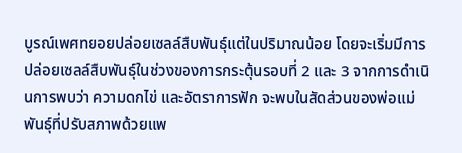บูรณ์เพศทยอยปล่อยเซลล์สืบพันธุ์แต่ในปริมาณน้อย โดยจะเริ่มมีการปล่อยเซลล์สืบพันธุ์ในช่วงของการกระตุ้นรอบที่ 2 และ 3 จากการดำเนินการพบว่า ความดกไข่ และอัตราการฟัก จะพบในสัดส่วนของพ่อแม่พันธุ์ที่ปรับสภาพด้วยแพ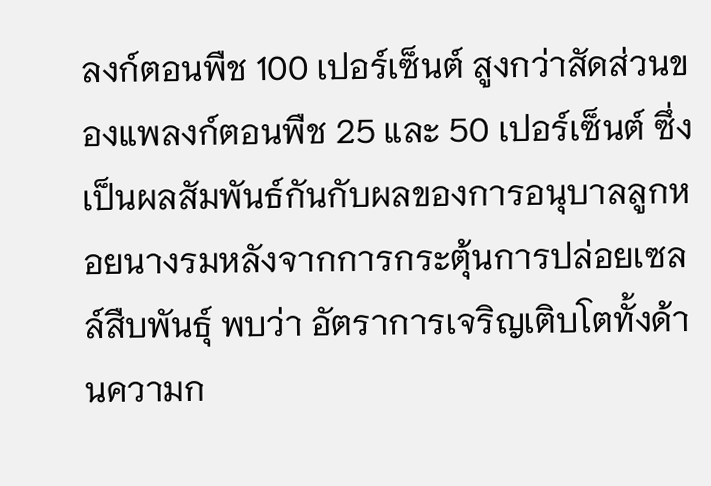ลงก์ตอนพืช 100 เปอร์เซ็นต์ สูงกว่าสัดส่วนของแพลงก์ตอนพืช 25 และ 50 เปอร์เซ็นต์ ซึ่งเป็นผลสัมพันธ์กันกับผลของการอนุบาลลูกหอยนางรมหลังจากการกระตุ้นการปล่อยเซลล์สืบพันธุ์ พบว่า อัตราการเจริญเติบโตทั้งด้านความก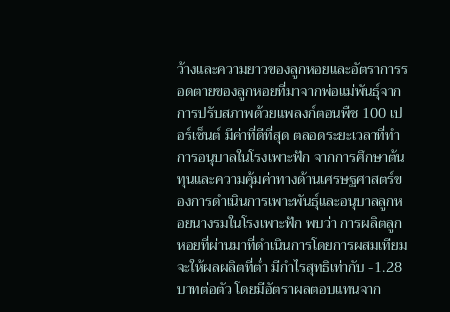ว้างและความยาวของลูกหอยและอัตราการรอดตายของลูกหอยที่มาจากพ่อแม่พันธุ์จากการปรับสภาพด้วยแพลงก์ตอนพืช 100 เปอร์เซ็นต์ มีค่าที่ดีที่สุด ตลอดระยะเวลาที่ทำการอนุบาลในโรงเพาะฟัก จากการศึกษาต้นทุนและความคุ้มค่าทางด้านเศรษฐศาสตร์ของการดำเนินการเพาะพันธุ์และอนุบาลลูกหอยนางรมในโรงเพาะฟัก พบว่า การผลิตลูกหอยที่ผ่านมาที่ดำเนินการโดยการผสมเทียม จะให้ผลผลิตที่ต่ำ มีกำไรสุทธิเท่ากับ -1.28 บาทต่อตัว โดยมีอัตราผลตอบแทนจาก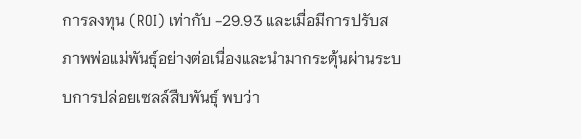การลงทุน (ROI) เท่ากับ -29.93 และเมื่อมีการปรับสภาพพ่อแม่พันธุ์อย่างต่อเนื่องและนำมากระตุ้นผ่านระบบการปล่อยเซลล์สืบพันธุ์ พบว่า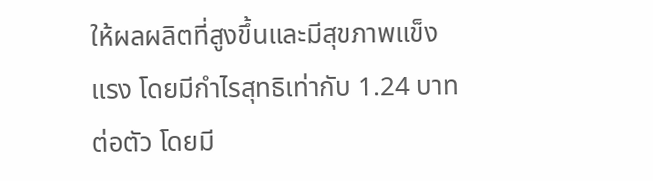ให้ผลผลิตที่สูงขึ้นและมีสุขภาพแข็งแรง โดยมีกำไรสุทธิเท่ากับ 1.24 บาทต่อตัว โดยมี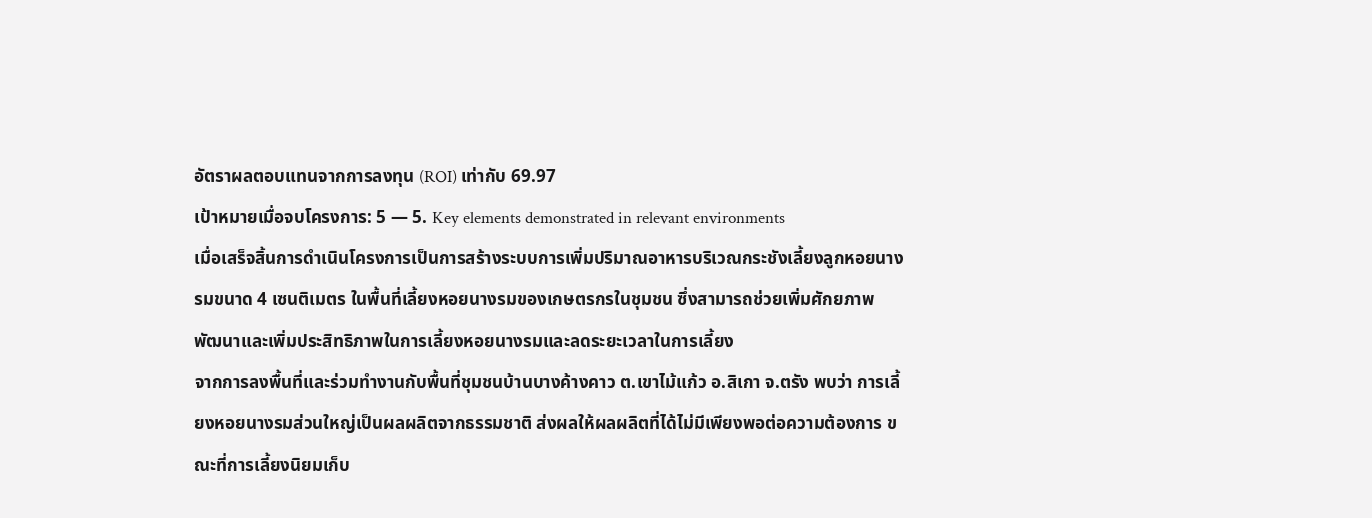อัตราผลตอบแทนจากการลงทุน (ROI) เท่ากับ 69.97
เป้าหมายเมื่อจบโครงการ: 5 — 5. Key elements demonstrated in relevant environments
เมื่อเสร็จสิ้นการดำเนินโครงการเป็นการสร้างระบบการเพิ่มปริมาณอาหารบริเวณกระชังเลี้ยงลูกหอยนางรมขนาด 4 เซนติเมตร ในพื้นที่เลี้ยงหอยนางรมของเกษตรกรในชุมชน ซึ่งสามารถช่วยเพิ่มศักยภาพ พัฒนาและเพิ่มประสิทธิภาพในการเลี้ยงหอยนางรมและลดระยะเวลาในการเลี้ยง
จากการลงพื้นที่และร่วมทำงานกับพื้นที่ชุมชนบ้านบางค้างคาว ต.เขาไม้แก้ว อ.สิเกา จ.ตรัง พบว่า การเลี้ยงหอยนางรมส่วนใหญ่เป็นผลผลิตจากธรรมชาติ ส่งผลให้ผลผลิตที่ได้ไม่มีเพียงพอต่อความต้องการ ขณะที่การเลี้ยงนิยมเก็บ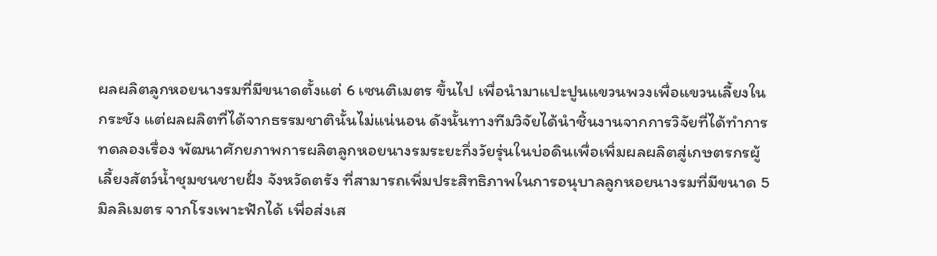ผลผลิตลูกหอยนางรมที่มีขนาดตั้งแต่ 6 เซนติเมตร ขึ้นไป เพื่อนำมาแปะปูนแขวนพวงเพื่อแขวนเลี้ยงในกระชัง แต่ผลผลิตที่ได้จากธรรมชาตินั้นไม่แน่นอน ดังนั้นทางทีมวิจัยได้นำชิ้นงานจากการวิจัยที่ได้ทำการทดลองเรื่อง พัฒนาศักยภาพการผลิตลูกหอยนางรมระยะกึ่งวัยรุ่นในบ่อดินเพื่อเพิ่มผลผลิตสู่เกษตรกรผู้เลี้ยงสัตว์น้ำชุมชนชายฝั่ง จังหวัดตรัง ที่สามารถเพิ่มประสิทธิภาพในการอนุบาลลูกหอยนางรมที่มีขนาด 5 มิลลิเมตร จากโรงเพาะฟักได้ เพื่อส่งเส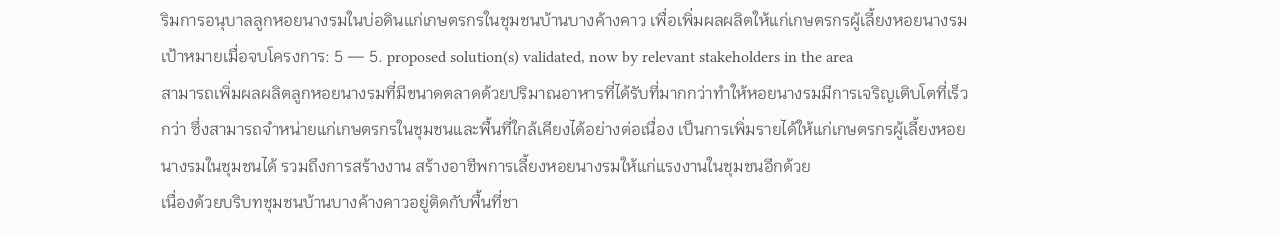ริมการอนุบาลลูกหอยนางรมในบ่อดินแก่เกษตรกรในชุมชนบ้านบางค้างคาว เพื่อเพิ่มผลผลิตให้แก่เกษตรกรผู้เลี้ยงหอยนางรม
เป้าหมายเมื่อจบโครงการ: 5 — 5. proposed solution(s) validated, now by relevant stakeholders in the area
สามารถเพิ่มผลผลิตลูกหอยนางรมที่มีขนาดตลาดด้วยปริมาณอาหารที่ได้รับที่มากกว่าทำให้หอยนางรมมีการเจริญเติบโตที่เร็วกว่า ซึ่งสามารถจำหน่ายแก่เกษตรกรในชุมชนและพื้นที่ใกล้เคียงได้อย่างต่อเนื่อง เป็นการเพิ่มรายได้ให้แก่เกษตรกรผู้เลี้ยงหอยนางรมในชุมชนได้ รวมถึงการสร้างงาน สร้างอาชีพการเลี้ยงหอยนางรมให้แก่แรงงานในชุมชนอีกด้วย
เนื่องด้วยบริบทชุมชนบ้านบางค้างคาวอยู่ติดกับพื้นที่ชา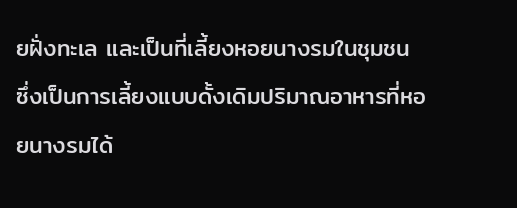ยฝั่งทะเล และเป็นที่เลี้ยงหอยนางรมในชุมชน ซึ่งเป็นการเลี้ยงแบบดั้งเดิมปริมาณอาหารที่หอยนางรมได้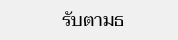รับตามธ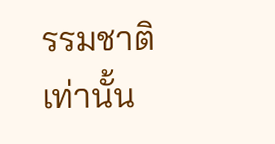รรมชาติเท่านั้น